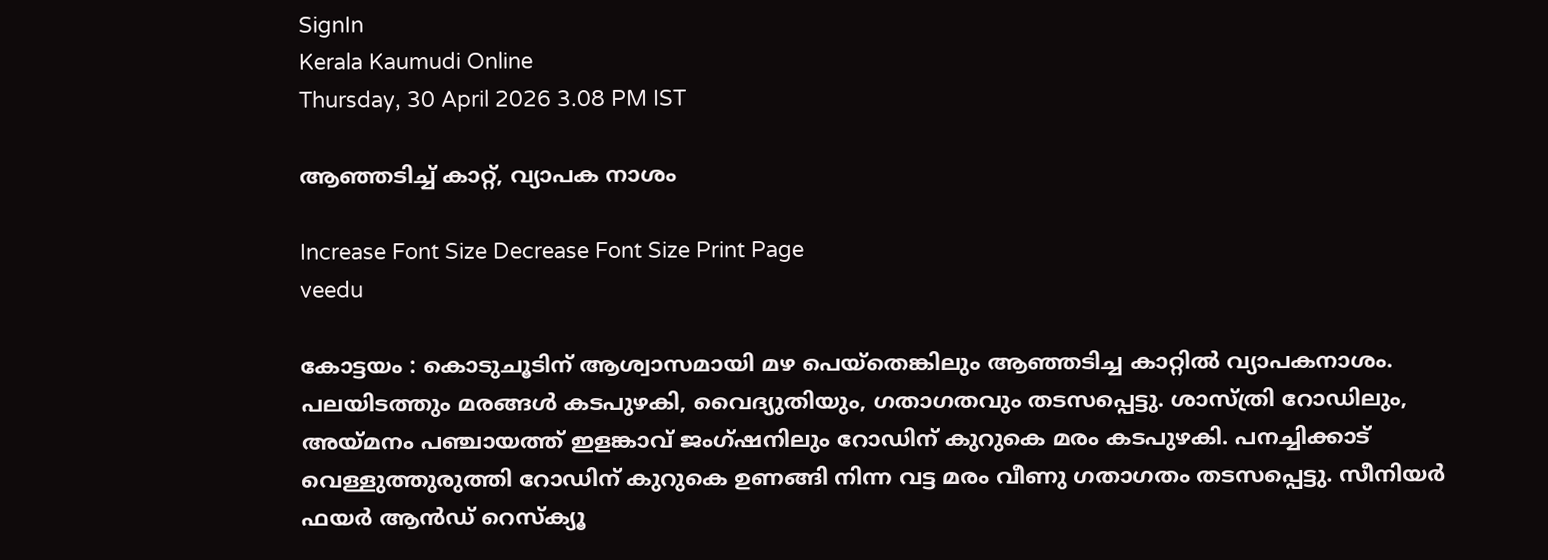SignIn
Kerala Kaumudi Online
Thursday, 30 April 2026 3.08 PM IST

ആഞ്ഞടിച്ച് കാറ്റ്, വ്യാപക നാശം

Increase Font Size Decrease Font Size Print Page
veedu

കോട്ടയം : കൊടുചൂടിന് ആശ്വാസമായി മഴ പെയ്തെങ്കിലും ആഞ്ഞടിച്ച കാറ്റിൽ വ്യാപകനാശം. പലയിടത്തും മരങ്ങൾ കടപുഴകി, വൈദ്യുതിയും, ഗതാഗതവും തടസപ്പെട്ടു. ശാസ്ത്രി റോഡിലും, അയ്മനം പഞ്ചായത്ത് ഇളങ്കാവ് ജംഗ്ഷനിലും റോഡിന് കുറുകെ മരം കടപുഴകി. പനച്ചിക്കാട് വെള്ളുത്തുരുത്തി റോഡിന് കുറുകെ ഉണങ്ങി നിന്ന വട്ട മരം വീണു ഗതാഗതം തടസപ്പെട്ടു. സീനിയർ ഫയർ ആൻഡ് റെസ്‌ക്യൂ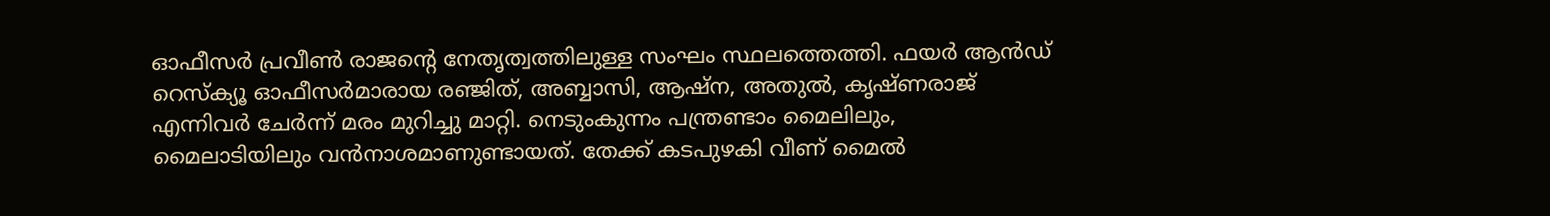ഓഫീസർ പ്രവീൺ രാജന്റെ നേതൃത്വത്തിലുള്ള സംഘം സ്ഥലത്തെത്തി. ഫയർ ആൻഡ് റെസ്‌ക്യൂ ഓഫീസർമാരായ രഞ്ജിത്, അബ്ബാസി, ആഷ്‌ന, അതുൽ, കൃഷ്ണരാജ് എന്നിവർ ചേർന്ന് മരം മുറിച്ചു മാറ്റി. നെടുംകുന്നം പന്ത്രണ്ടാം മൈലിലും, മൈലാടിയിലും വൻനാശമാണുണ്ടായത്. തേക്ക് കടപുഴകി വീണ് മൈൽ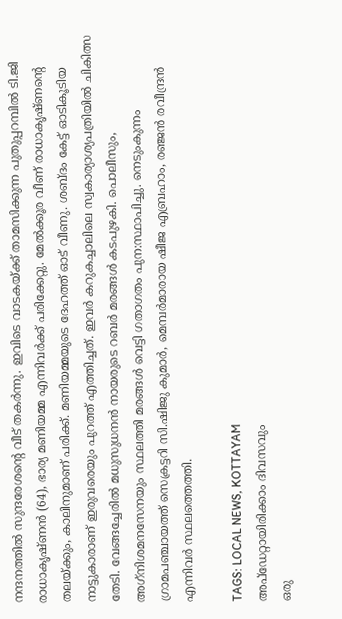നന്ദനത്തിൽ സുന്ദരേശന്റെ വീട് തകർന്നു. ഇവിടെ വാടകയ്ക്ക് താമസിക്കുന്ന പുതുപ്പറമ്പിൽ ടി.ജി രാധാകൃഷ്ണൻ (64), ഭാര്യ മണിയമ്മ എന്നിവർക്ക് പരിക്കേറ്റു. മേൽക്കൂര വീണ് രാധാകൃഷ്ണന്റെ തലയ്ക്കും, കാലിനുമാണ് പരിക്ക്. മണിയമ്മയുടെ ദേഹത്ത് ഓട് വീണു. ശബ്ദം കേട്ട് ഓടികൂടിയ നാട്ടുകാരാണ് ഇരുവരെയും പുറത്ത് എത്തിച്ചത്. ഇവർ കറുകച്ചാലിലെ സ്വകാര്യാശ്യപത്രിയിൽ ചികിത്സ തേടി. വേങ്ങച്ചേരിൽ മധുസുധനൻ നായരുടെ റബർ മരങ്ങൾ കടപുഴകി. പൊലീസും, അഗ്‌നിശമനസേനയും സ്ഥലത്തി മരങ്ങൾ വെട്ടി ഗതാഗതം പുന:സ്ഥാപിച്ചു. നെടുംകുന്നം ഗ്രാമപഞ്ചായത്ത് സെക്രട്ടറി സി.ഷിജു കുമാർ, മെമ്പർമാരായ ഷീജ എബ്രഹാം, രഞ്ജൻ രവീന്ദ്രൻ എന്നിവർ സ്ഥലത്തെത്തി.

TAGS: LOCAL NEWS, KOTTAYAM
അപ്ഡേറ്റായിരിക്കാം ദിവസവും
ഒരു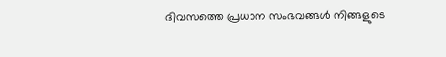ദിവസത്തെ പ്രധാന സംഭവങ്ങൾ നിങ്ങളുടെ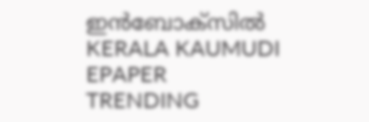ഇൻബോക്സിൽ
KERALA KAUMUDI EPAPER
TRENDING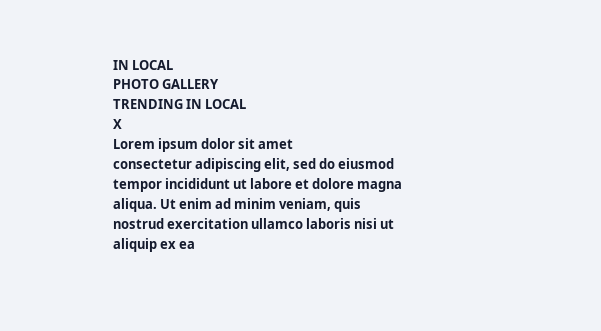IN LOCAL
PHOTO GALLERY
TRENDING IN LOCAL
X
Lorem ipsum dolor sit amet
consectetur adipiscing elit, sed do eiusmod tempor incididunt ut labore et dolore magna aliqua. Ut enim ad minim veniam, quis nostrud exercitation ullamco laboris nisi ut aliquip ex ea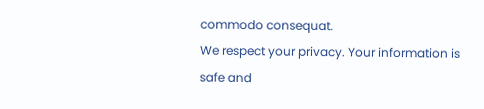commodo consequat.
We respect your privacy. Your information is safe and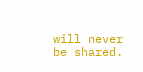will never be shared.